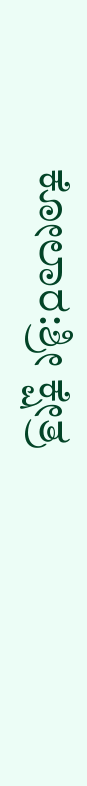ಕೋಲಾರ:ಶ್ರೀ ಕ್ಷೇತ್ರ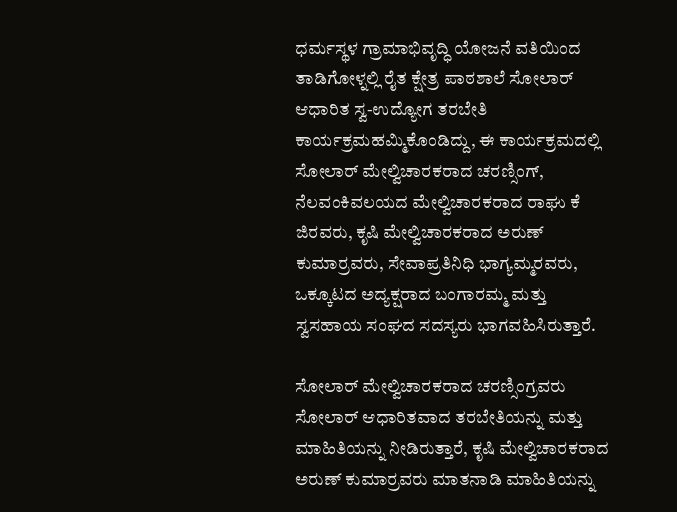ಧರ್ಮಸ್ಥಳ ಗ್ರಾಮಾಭಿವೃದ್ಧಿ ಯೋಜನೆ ವತಿಯಿಂದ ತಾಡಿಗೋಳ್ನಲ್ಲಿ ರೈತ ಕ್ಷೇತ್ರ ಪಾಠಶಾಲೆ ಸೋಲಾರ್ ಆಧಾರಿತ ಸ್ವ-ಉದ್ಯೋಗ ತರಬೇತಿ ಕಾರ್ಯಕ್ರಮಹಮ್ಮಿಕೊಂಡಿದ್ದು, ಈ ಕಾರ್ಯಕ್ರಮದಲ್ಲಿ ಸೋಲಾರ್ ಮೇಲ್ವಿಚಾರಕರಾದ ಚರಣ್ಸಿಂಗ್, ನೆಲವಂಕಿವಲಯದ ಮೇಲ್ವಿಚಾರಕರಾದ ರಾಘು ಕೆ ಜಿರವರು, ಕೃಷಿ ಮೇಲ್ವಿಚಾರಕರಾದ ಅರುಣ್ ಕುಮಾರ್ರವರು, ಸೇವಾಪ್ರತಿನಿಧಿ ಭಾಗ್ಯಮ್ಮರವರು, ಒಕ್ಕೂಟದ ಅದ್ಯಕ್ಷರಾದ ಬಂಗಾರಮ್ಮ ಮತ್ತು ಸ್ವಸಹಾಯ ಸಂಘದ ಸದಸ್ಯರು ಭಾಗವಹಿಸಿರುತ್ತಾರೆ.

ಸೋಲಾರ್ ಮೇಲ್ವಿಚಾರಕರಾದ ಚರಣ್ಸಿಂಗ್ರವರು ಸೋಲಾರ್ ಆಧಾರಿತವಾದ ತರಬೇತಿಯನ್ನು ಮತ್ತು ಮಾಹಿತಿಯನ್ನು ನೀಡಿರುತ್ತಾರೆ, ಕೃಷಿ ಮೇಲ್ವಿಚಾರಕರಾದ ಅರುಣ್ ಕುಮಾರ್ರವರು ಮಾತನಾಡಿ ಮಾಹಿತಿಯನ್ನು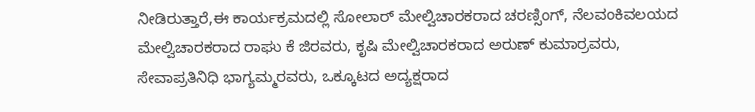ನೀಡಿರುತ್ತಾರೆ,ಈ ಕಾರ್ಯಕ್ರಮದಲ್ಲಿ ಸೋಲಾರ್ ಮೇಲ್ವಿಚಾರಕರಾದ ಚರಣ್ಸಿಂಗ್, ನೆಲವಂಕಿವಲಯದ ಮೇಲ್ವಿಚಾರಕರಾದ ರಾಘು ಕೆ ಜಿರವರು, ಕೃಷಿ ಮೇಲ್ವಿಚಾರಕರಾದ ಅರುಣ್ ಕುಮಾರ್ರವರು, ಸೇವಾಪ್ರತಿನಿಧಿ ಭಾಗ್ಯಮ್ಮರವರು, ಒಕ್ಕೂಟದ ಅದ್ಯಕ್ಷರಾದ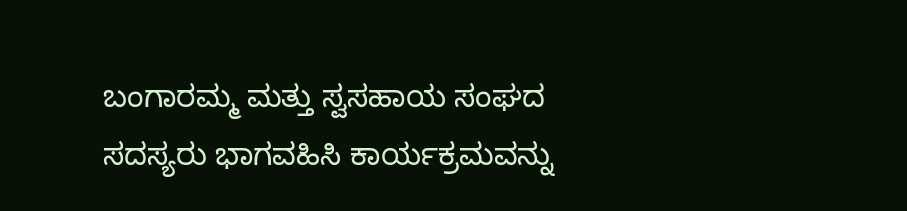ಬಂಗಾರಮ್ಮ ಮತ್ತು ಸ್ವಸಹಾಯ ಸಂಘದ ಸದಸ್ಯರು ಭಾಗವಹಿಸಿ ಕಾರ್ಯಕ್ರಮವನ್ನು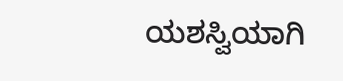ಯಶಸ್ವಿಯಾಗಿ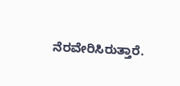ನೆರವೇರಿಸಿರುತ್ತಾರೆ.